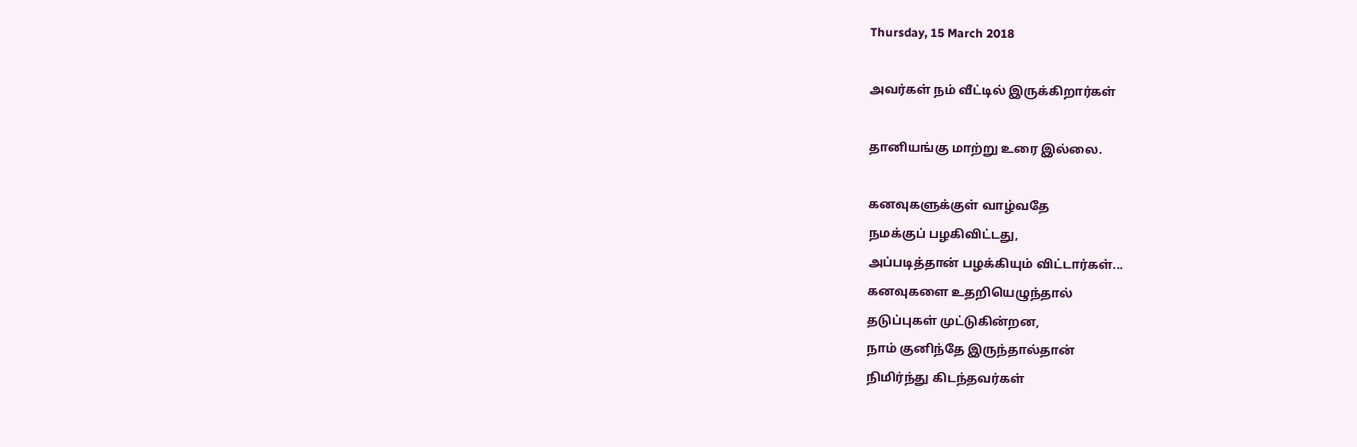Thursday, 15 March 2018

அவர்கள் நம் வீட்டில் இருக்கிறார்கள்

தானியங்கு மாற்று உரை இல்லை.

கனவுகளுக்குள் வாழ்வதே
நமக்குப் பழகிவிட்டது,
அப்படித்தான் பழக்கியும் விட்டார்கள்...
கனவுகளை உதறியெழுந்தால்
தடுப்புகள் முட்டுகின்றன,
நாம் குனிந்தே இருந்தால்தான்
நிமிர்ந்து கிடந்தவர்கள்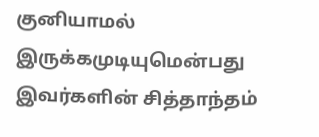குனியாமல் இருக்கமுடியுமென்பது
இவர்களின் சித்தாந்தம்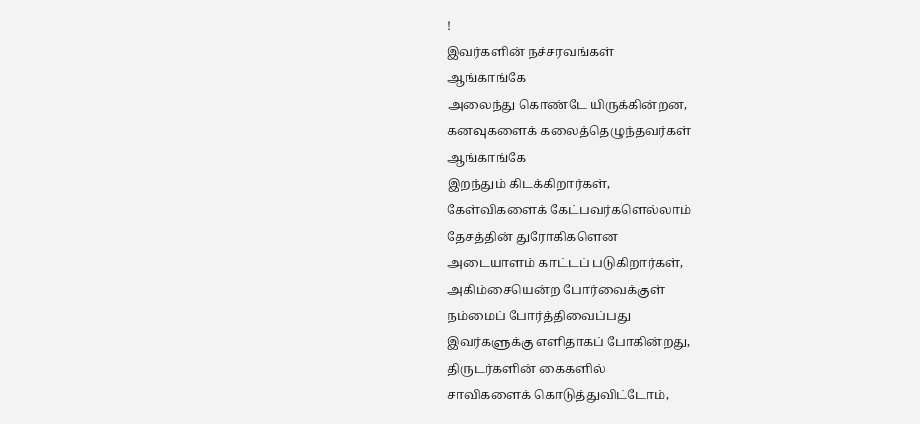!
இவர்களின் நச்சரவங்கள்
ஆங்காங்கே
அலைந்து கொண்டே யிருக்கின்றன,
கனவுகளைக் கலைத்தெழுந்தவர்கள்
ஆங்காங்கே
இறந்தும் கிடக்கிறார்கள்,
கேள்விகளைக் கேட்பவர்களெல்லாம்
தேசத்தின் துரோகிகளென
அடையாளம் காட்டப் படுகிறார்கள்,
அகிம்சையென்ற போர்வைக்குள்
நம்மைப் போர்த்திவைப்பது
இவர்களுக்கு எளிதாகப் போகின்றது,
திருடர்களின் கைகளில்
சாவிகளைக் கொடுத்துவிட்டோம்,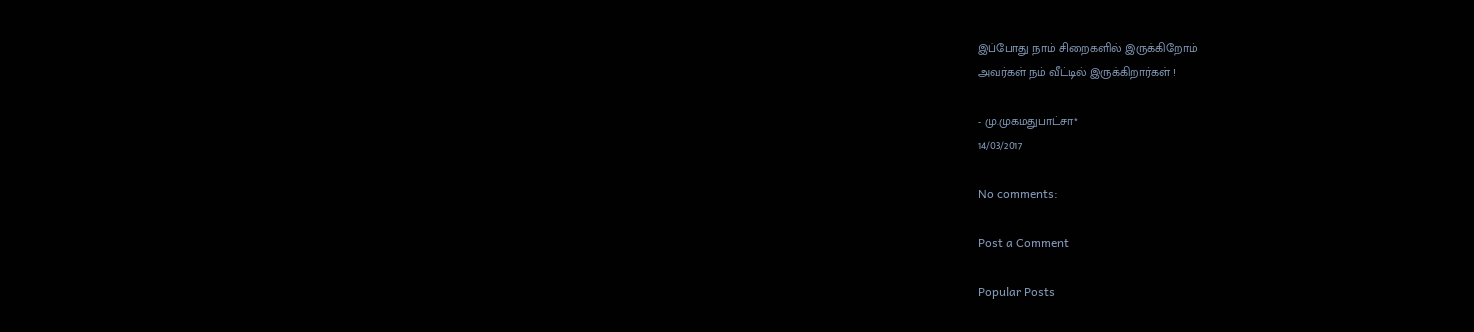இப்போது நாம் சிறைகளில் இருக்கிறோம்
அவர்கள் நம் வீட்டில் இருக்கிறார்கள் !

- மு.முகமதுபாட்சா*
14/03/2017

No comments:

Post a Comment

Popular Posts